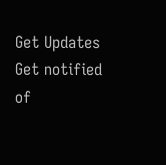Get Updates
Get notified of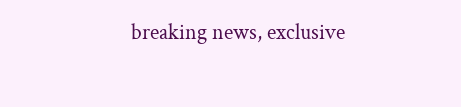breaking news, exclusive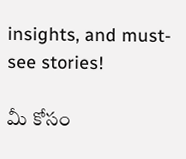insights, and must-see stories!

మీ కోసం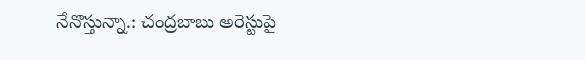నేనొస్తున్నా.: చంద్రబాబు అరెస్టుపై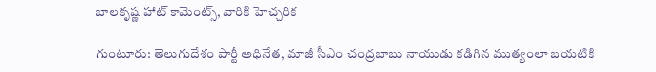బాలకృష్ణ హాట్ కామెంట్స్, వారికి హెచ్చరిక

గుంటూరు: తెలుగుదేశం పార్టీ అధినేత, మాజీ సీఎం చంద్రబాబు నాయుడు కడిగిన ముత్యంలా బయటికి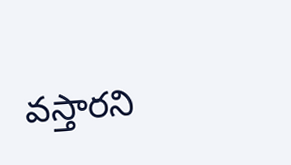వస్తారని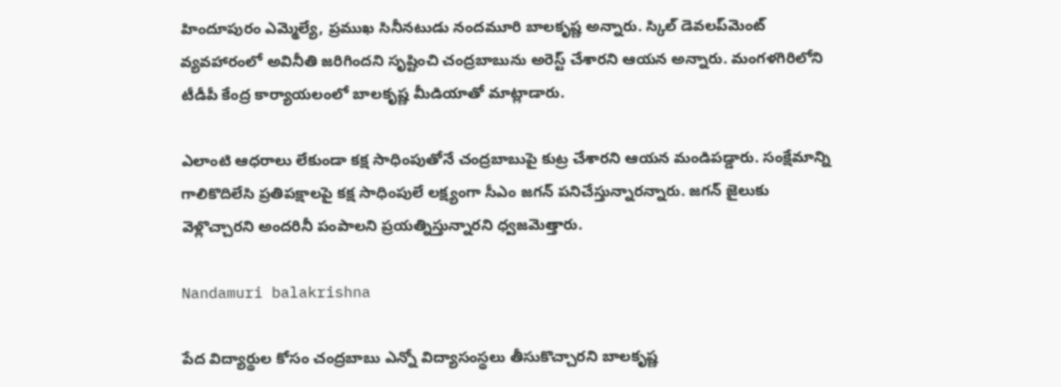హిందూపురం ఎమ్మెల్యే, ప్రముఖ సినీనటుడు నందమూరి బాలకృష్ణ అన్నారు. స్కిల్ డెవలప్‌మెంట్ వ్యవహారంలో అవినీతి జరిగిందని సృష్టించి చంద్రబాబును అరెస్ట్ చేశారని ఆయన అన్నారు. మంగళగిరిలోని టీడీపీ కేంద్ర కార్యాయలంలో బాలకృష్ణ మీడియాతో మాట్లాడారు.

ఎలాంటి ఆధరాలు లేకుండా కక్ష సాధింపుతోనే చంద్రబాబుపై కుట్ర చేశారని ఆయన మండిపడ్డారు. సంక్షేమాన్ని గాలికొదిలేసి ప్రతిపక్షాలపై కక్ష సాధింపులే లక్ష్యంగా సీఎం జగన్ పనిచేస్తున్నారన్నారు. జగన్ జైలుకు వెళ్లొచ్చారని అందరినీ పంపాలని ప్రయత్నిస్తున్నారని ధ్వజమెత్తారు.

Nandamuri balakrishna

పేద విద్యార్థుల కోసం చంద్రబాబు ఎన్నో విద్యాసంస్థలు తీసుకొచ్చారని బాలకృష్ణ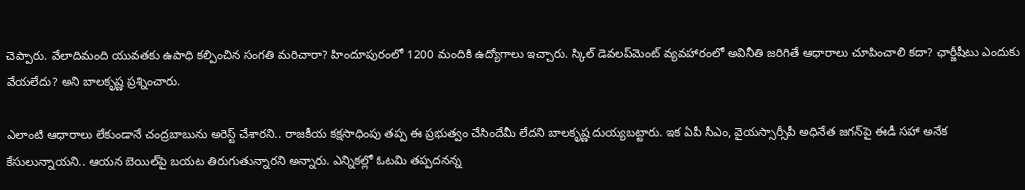చెప్పారు. వేలాదిమంది యువతకు ఉపాధి కల్పించిన సంగతి మరిచారా? హిందూపురంలో 1200 మందికి ఉద్యోగాలు ఇచ్చారు. స్కిల్ డెవలప్‌మెంట్ వ్యవహారంలో అవినీతి జరిగితే ఆధారాలు చూపించాలి కదా? ఛార్జీషీటు ఎందుకు వేయలేదు? అని బాలకృష్ణ ప్రశ్నించారు.

ఎలాంటి ఆధారాలు లేకుండానే చంద్రబాబును అరెస్ట్ చేశారని.. రాజకీయ కక్షసాధింపు తప్ప ఈ ప్రభుత్వం చేసిందేమీ లేదని బాలకృష్ణ దుయ్యబట్టారు. ఇక ఏపీ సీఎం, వైయస్సార్సీపీ అధినేత జగన్‌పై ఈడీ సహా అనేక కేసులున్నాయని.. ఆయన బెయిల్‌పై బయట తిరుగుతున్నారని అన్నారు. ఎన్నికల్లో ఓటమి తప్పదనన్న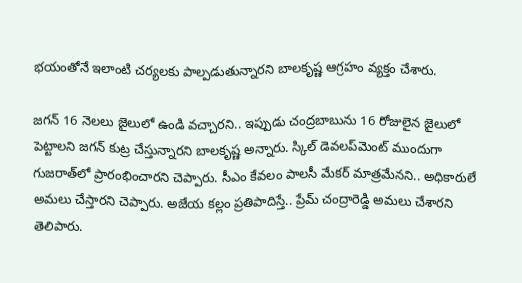భయంతోనే ఇలాంటి చర్యలకు పాల్పడుతున్నారని బాలకృష్ణ ఆగ్రహం వ్యక్తం చేశారు.

జగన్ 16 నెలలు జైలులో ఉండి వచ్చారని.. ఇప్పుడు చంద్రబాబును 16 రోజులైన జైలులో పెట్టాలని జగన్ కుట్ర చేస్తున్నారని బాలకృష్ణ అన్నారు. స్కిల్ డెవలప్‌మెంట్ ముందుగా గుజరాత్‌లో ప్రారంభించారని చెప్పారు. సీఎం కేవలం పాలసీ మేకర్ మాత్రమేనని.. అధికారులే అమలు చేస్తారని చెప్పారు. అజేయ కల్లం ప్రతిపాదిస్తే.. ప్రేమ్ చంద్రారెడ్డి అమలు చేశారని తెలిపారు.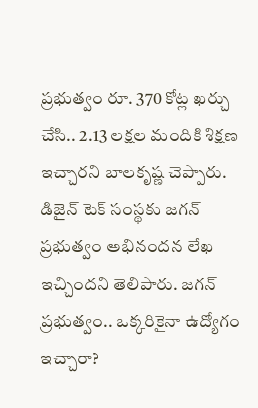ప్రభుత్వం రూ. 370 కోట్ల ఖర్చు చేసి.. 2.13 లక్షల మందికి శిక్షణ ఇచ్చారని బాలకృష్ణ చెప్పారు. డిజైన్ టెక్ సంస్థకు జగన్ ప్రభుత్వం అభినందన లేఖ ఇచ్చిందని తెలిపారు. జగన్ ప్రభుత్వం.. ఒక్కరికైనా ఉద్యోగం ఇచ్చారా?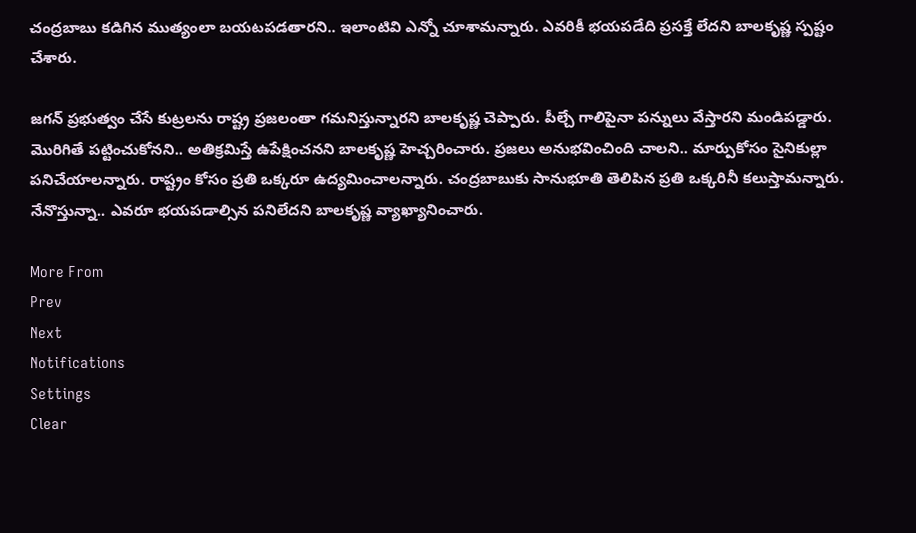చంద్రబాబు కడిగిన ముత్యంలా బయటపడతారని.. ఇలాంటివి ఎన్నో చూశామన్నారు. ఎవరికీ భయపడేది ప్రసక్తే లేదని బాలకృష్ణ స్పష్టం చేశారు.

జగన్ ప్రభుత్వం చేసే కుట్రలను రాష్ట్ర ప్రజలంతా గమనిస్తున్నారని బాలకృష్ణ చెప్పారు. పీల్చే గాలిపైనా పన్నులు వేస్తారని మండిపడ్డారు. మొరిగితే పట్టించుకోనని.. అతిక్రమిస్తే ఉపేక్షించనని బాలకృష్ణ హెచ్చరించారు. ప్రజలు అనుభవించింది చాలని.. మార్పుకోసం సైనికుల్లా పనిచేయాలన్నారు. రాష్ట్రం కోసం ప్రతి ఒక్కరూ ఉద్యమించాలన్నారు. చంద్రబాబుకు సానుభూతి తెలిపిన ప్రతి ఒక్కరినీ కలుస్తామన్నారు. నేనొస్తున్నా.. ఎవరూ భయపడాల్సిన పనిలేదని బాలకృష్ణ వ్యాఖ్యానించారు.

More From
Prev
Next
Notifications
Settings
Clear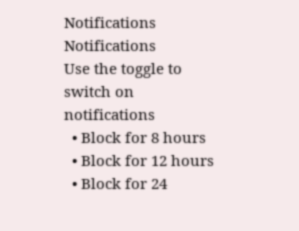Notifications
Notifications
Use the toggle to switch on notifications
  • Block for 8 hours
  • Block for 12 hours
  • Block for 24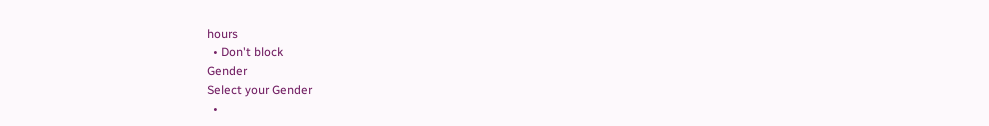hours
  • Don't block
Gender
Select your Gender
  •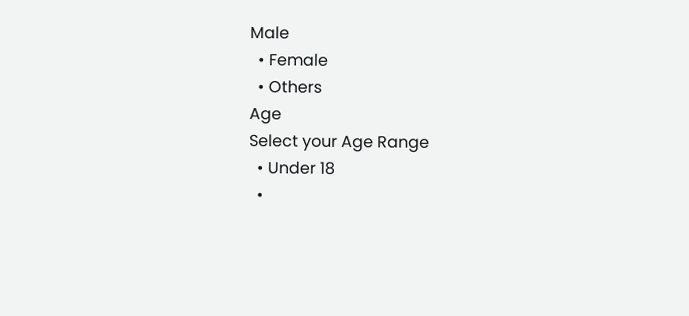Male
  • Female
  • Others
Age
Select your Age Range
  • Under 18
  •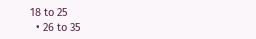18 to 25
  • 26 to 35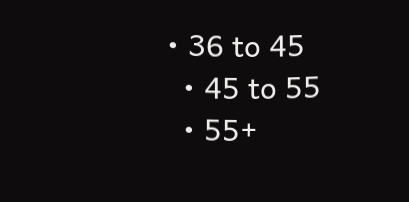• 36 to 45
  • 45 to 55
  • 55+